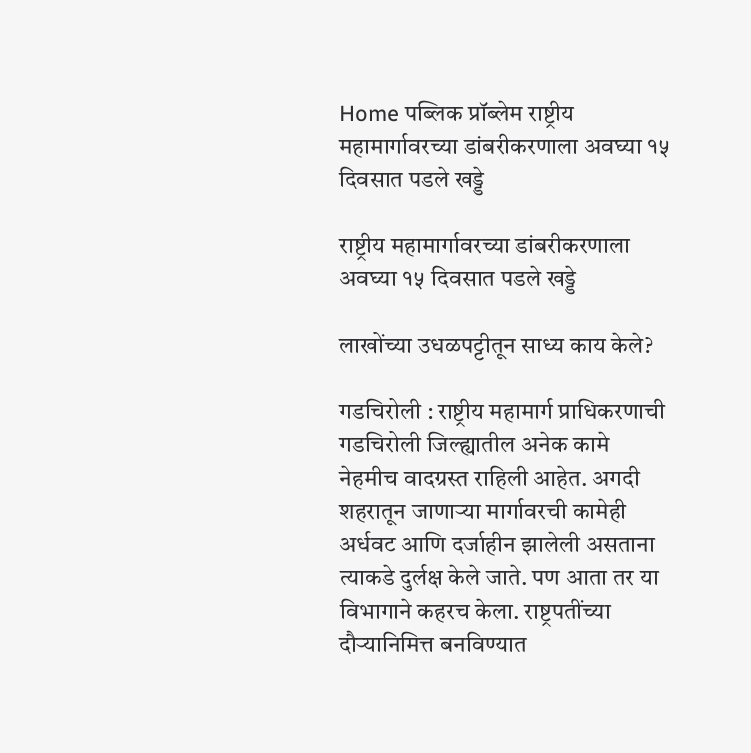Home पब्लिक प्रॉब्लेम राष्ट्रीय महामार्गावरच्या डांबरीकरणाला अवघ्या १५ दिवसात पडले खड्डे

राष्ट्रीय महामार्गावरच्या डांबरीकरणाला अवघ्या १५ दिवसात पडले खड्डे

लाखोंच्या उधळपट्टीतून साध्य काय केले?

गडचिरोली : राष्ट्रीय महामार्ग प्राधिकरणाची गडचिरोली जिल्ह्यातील अनेक कामे नेहमीच वादग्रस्त राहिली आहेत. अगदी शहरातून जाणाऱ्या मार्गावरची कामेही अर्धवट आणि दर्जाहीन झालेली असताना त्याकडे दुर्लक्ष केले जाते. पण आता तर या विभागाने कहरच केला. राष्ट्रपतींच्या दौऱ्यानिमित्त बनविण्यात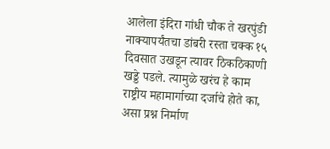आलेला इंदिरा गांधी चौक ते खरपुंडी नाक्यापर्यंतचा डांबरी रस्ता चक्क १५ दिवसात उखडून त्यावर ठिकठिकाणी खड्डे पडले. त्यामुळे खरंच हे काम राष्ट्रीय महामार्गाच्या दर्जाचे होते का, असा प्रश्न निर्माण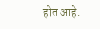होत आहे.